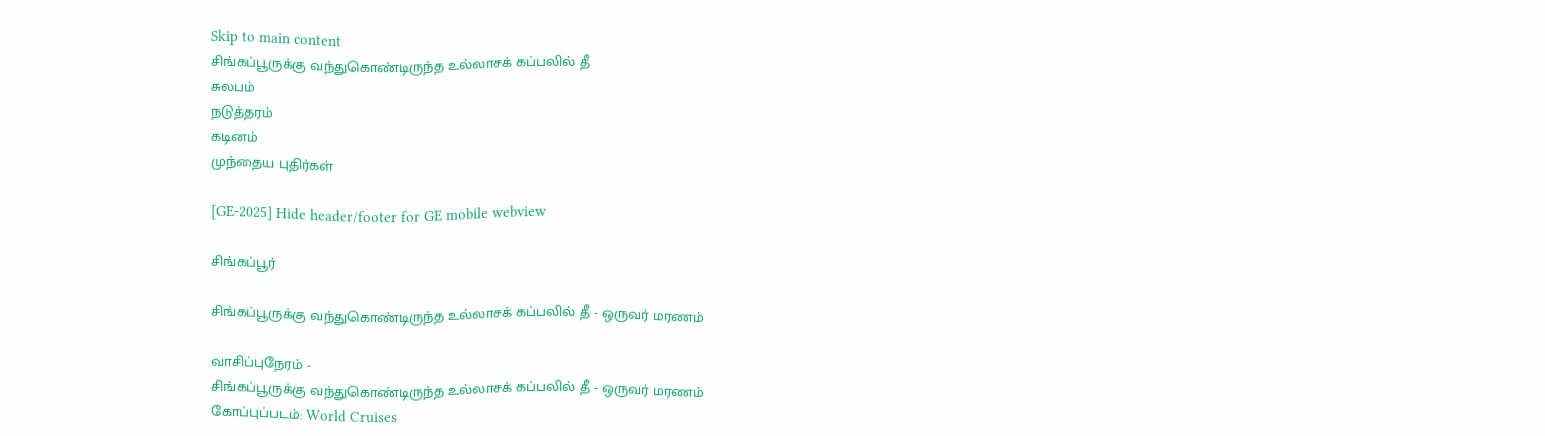Skip to main content
சிங்கப்பூருக்கு வந்துகொண்டிருந்த உல்லாசக் கப்பலில் தீ
சுலபம்
நடுத்தரம்
கடினம்
முந்தைய புதிர்கள்

[GE-2025] Hide header/footer for GE mobile webview

சிங்கப்பூர்

சிங்கப்பூருக்கு வந்துகொண்டிருந்த உல்லாசக் கப்பலில் தீ - ஒருவர் மரணம்

வாசிப்புநேரம் -
சிங்கப்பூருக்கு வந்துகொண்டிருந்த உல்லாசக் கப்பலில் தீ - ஒருவர் மரணம்
கோப்புப்படம்: World Cruises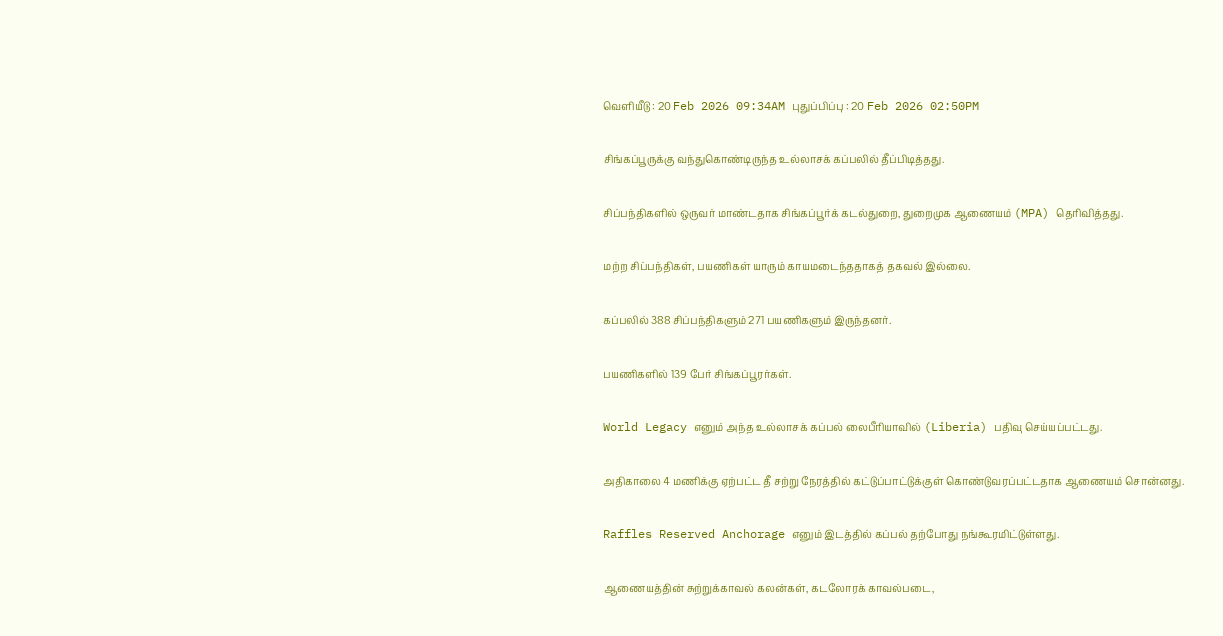வெளியீடு : 20 Feb 2026 09:34AM புதுப்பிப்பு : 20 Feb 2026 02:50PM

சிங்கப்பூருக்கு வந்துகொண்டிருந்த உல்லாசக் கப்பலில் தீப்பிடித்தது.

சிப்பந்திகளில் ஒருவர் மாண்டதாக சிங்கப்பூர்க் கடல்துறை, துறைமுக ஆணையம் (MPA) தெரிவித்தது.

மற்ற சிப்பந்திகள், பயணிகள் யாரும் காயமடைந்ததாகத் தகவல் இல்லை.

கப்பலில் 388 சிப்பந்திகளும் 271 பயணிகளும் இருந்தனர்.

பயணிகளில் 139 பேர் சிங்கப்பூரர்கள்.

World Legacy எனும் அந்த உல்லாசக் கப்பல் லைபீரியாவில் (Liberia) பதிவு செய்யப்பட்டது.

அதிகாலை 4 மணிக்கு ஏற்பட்ட தீ சற்று நேரத்தில் கட்டுப்பாட்டுக்குள் கொண்டுவரப்பட்டதாக ஆணையம் சொன்னது.

Raffles Reserved Anchorage எனும் இடத்தில் கப்பல் தற்போது நங்கூரமிட்டுள்ளது.

ஆணையத்தின் சுற்றுக்காவல் கலன்கள், கடலோரக் காவல்படை,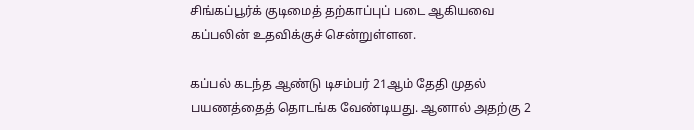சிங்கப்பூர்க் குடிமைத் தற்காப்புப் படை ஆகியவை கப்பலின் உதவிக்குச் சென்றுள்ளன.

கப்பல் கடந்த ஆண்டு டிசம்பர் 21ஆம் தேதி முதல் பயணத்தைத் தொடங்க வேண்டியது. ஆனால் அதற்கு 2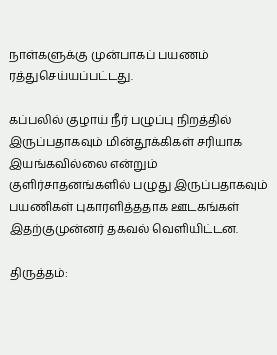நாள்களுக்கு முன்பாகப் பயணம் ரத்துசெய்யப்பட்டது.

கப்பலில் குழாய் நீர் பழுப்பு நிறத்தில் இருப்பதாகவும் மின்தூக்கிகள் சரியாக இயங்கவில்லை என்றும் குளிர்சாதனங்களில் பழுது இருப்பதாகவும் பயணிகள் புகாரளித்ததாக ஊடகங்கள் இதற்குமுன்னர் தகவல் வெளியிட்டன.

திருத்தம்: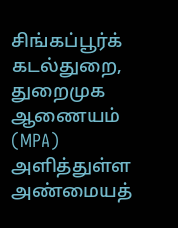சிங்கப்பூர்க் கடல்துறை, துறைமுக ஆணையம் (MPA) அளித்துள்ள அண்மையத்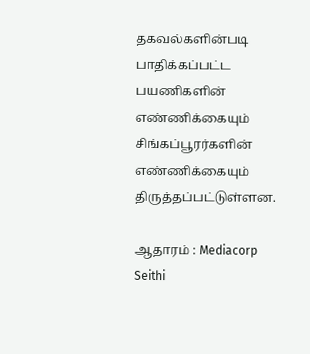தகவல்களின்படி பாதிக்கப்பட்ட பயணிகளின் எண்ணிக்கையும் சிங்கப்பூரர்களின் எண்ணிக்கையும் திருத்தப்பட்டுள்ளன.

ஆதாரம் : Mediacorp Seithi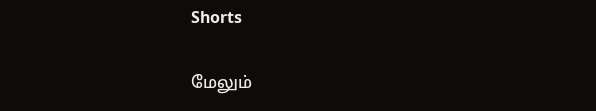Shorts

மேலும்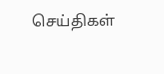செய்திகள்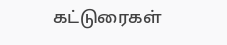கட்டுரைகள்